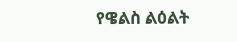የዌልስ ልዕልት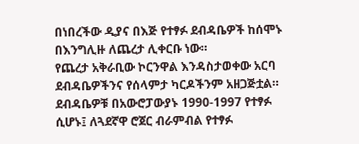በነበረችው ዲያና በእጅ የተፃፉ ደብዳቤዎች ከሰሞኑ በእንግሊዙ ለጨረታ ሊቀርቡ ነው።
የጨረታ አቅራቢው ኮርንዋል እንዳስታወቀው አርባ ደብዳቤዎችንና የሰላምታ ካርዶችንም አዘጋጅቷል።
ደብዳቤዎቹ በአውሮፓውያኑ 1990-1997 የተፃፉ ሲሆኑ፤ ለጓደኛዋ ሮጀር ብራምብል የተፃፉ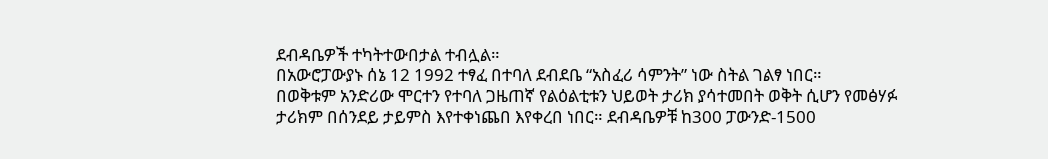ደብዳቤዎች ተካትተውበታል ተብሏል።
በአውሮፓውያኑ ሰኔ 12 1992 ተፃፈ በተባለ ደብደቤ “አስፈሪ ሳምንት” ነው ስትል ገልፃ ነበር።
በወቅቱም አንድሪው ሞርተን የተባለ ጋዜጠኛ የልዕልቲቱን ህይወት ታሪክ ያሳተመበት ወቅት ሲሆን የመፅሃፉ ታሪክም በሰንደይ ታይምስ እየተቀነጨበ እየቀረበ ነበር። ደብዳቤዎቹ ከ300 ፓውንድ-1500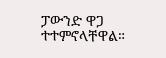ፓውንድ ዋጋ ተተምኖላቸዋል።